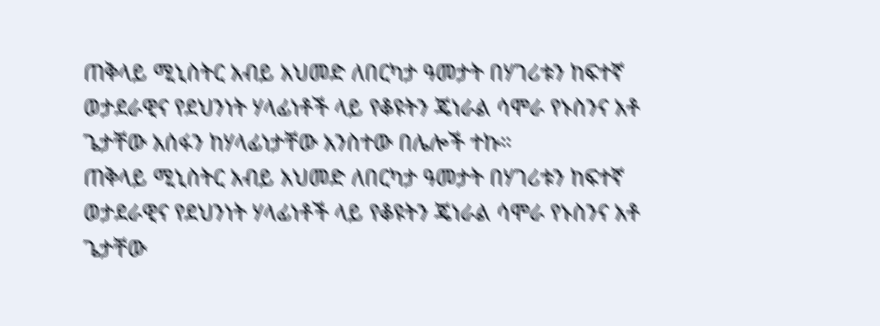ጠቅላይ ሚኒስትር አብይ አህመድ ለበርካታ ዓመታት በሃገሪቱን ከፍተኛ ወታደራዊና የደህንነት ሃላፊነቶች ላይ የቆዩትን ጄነራል ሳሞራ የኑስንና አቶ ጌታቸው አሰፋን ከሃላፊነታቸው አንስተው በሌሎች ተኩ።
ጠቅላይ ሚኒስትር አብይ አህመድ ለበርካታ ዓመታት በሃገሪቱን ከፍተኛ ወታደራዊና የደህንነት ሃላፊነቶች ላይ የቆዩትን ጄነራል ሳሞራ የኑስንና አቶ ጌታቸው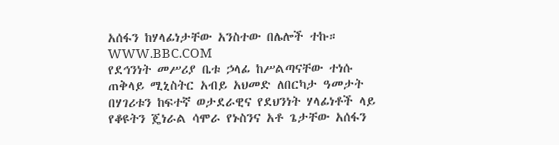አሰፋን ከሃላፊነታቸው አንስተው በሌሎች ተኩ።
WWW.BBC.COM
የደኅንነት መሥሪያ ቤቱ ኃላፊ ከሥልጣናቸው ተነሱ
ጠቅላይ ሚኒስትር አብይ አህመድ ለበርካታ ዓመታት በሃገሪቱን ከፍተኛ ወታደራዊና የደህንነት ሃላፊነቶች ላይ የቆዩትን ጄነራል ሳሞራ የኑስንና አቶ ጌታቸው አሰፋን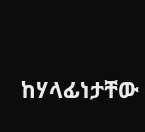ከሃላፊነታቸው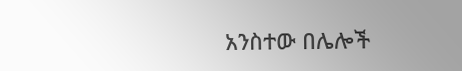አንስተው በሌሎች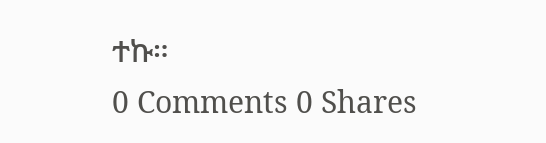ተኩ።
0 Comments 0 Shares